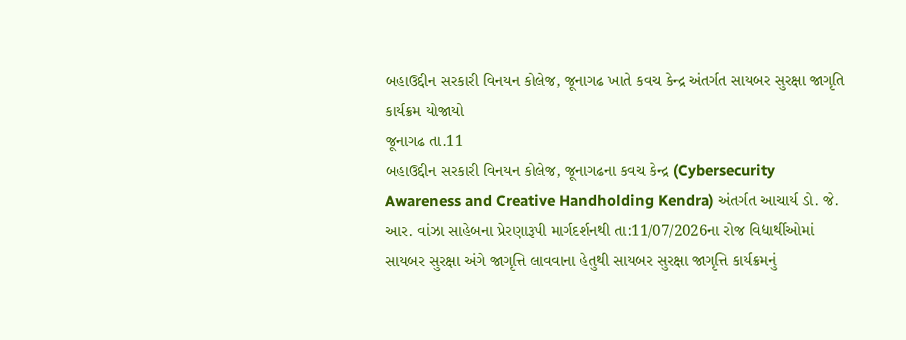બહાઉદ્દીન સરકારી વિનયન કોલેજ, જૂનાગઢ ખાતે કવચ કેન્દ્ર અંતર્ગત સાયબર સુરક્ષા જાગૃતિ કાર્યક્રમ યોજાયો
જૂનાગઢ તા.11
બહાઉદ્દીન સરકારી વિનયન કોલેજ, જૂનાગઢના કવચ કેન્દ્ર (Cybersecurity Awareness and Creative Handholding Kendra) અંતર્ગત આચાર્ય ડો. જે. આર. વાંઝા સાહેબના પ્રેરણારૂપી માર્ગદર્શનથી તા:11/07/2026ના રોજ વિદ્યાર્થીઓમાં સાયબર સુરક્ષા અંગે જાગૃત્તિ લાવવાના હેતુથી સાયબર સુરક્ષા જાગૃત્તિ કાર્યક્રમનું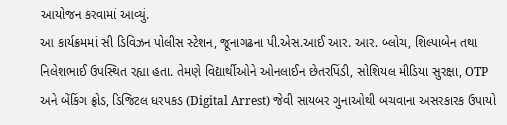આયોજન કરવામાં આવ્યું.
આ કાર્યક્રમમાં સી ડિવિઝન પોલીસ સ્ટેશન, જૂનાગઢના પી.એસ.આઈ આર. આર. બ્લોચ, શિલ્પાબેન તથા નિલેશભાઈ ઉપસ્થિત રહ્યા હતા. તેમણે વિદ્યાર્થીઓને ઓનલાઈન છેતરપિંડી, સોશિયલ મીડિયા સુરક્ષા, OTP અને બેંકિંગ ફ્રોડ, ડિજિટલ ધરપકડ (Digital Arrest) જેવી સાયબર ગુનાઓથી બચવાના અસરકારક ઉપાયો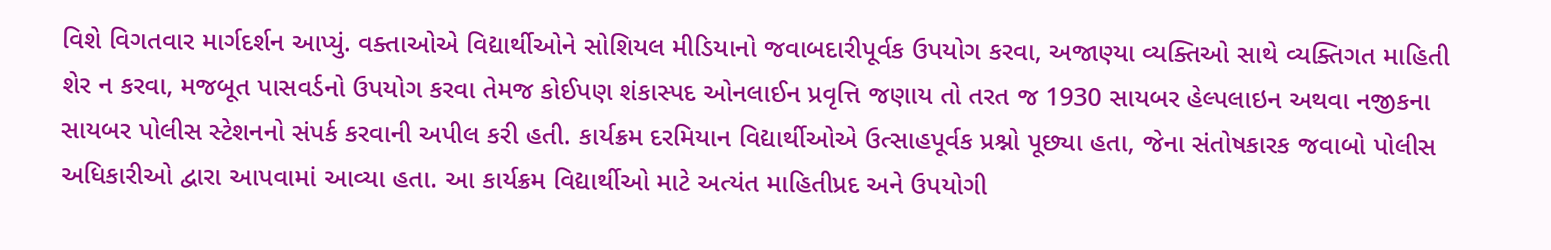વિશે વિગતવાર માર્ગદર્શન આપ્યું. વક્તાઓએ વિદ્યાર્થીઓને સોશિયલ મીડિયાનો જવાબદારીપૂર્વક ઉપયોગ કરવા, અજાણ્યા વ્યક્તિઓ સાથે વ્યક્તિગત માહિતી શેર ન કરવા, મજબૂત પાસવર્ડનો ઉપયોગ કરવા તેમજ કોઈપણ શંકાસ્પદ ઓનલાઈન પ્રવૃત્તિ જણાય તો તરત જ 1930 સાયબર હેલ્પલાઇન અથવા નજીકના સાયબર પોલીસ સ્ટેશનનો સંપર્ક કરવાની અપીલ કરી હતી. કાર્યક્રમ દરમિયાન વિદ્યાર્થીઓએ ઉત્સાહપૂર્વક પ્રશ્નો પૂછ્યા હતા, જેના સંતોષકારક જવાબો પોલીસ અધિકારીઓ દ્વારા આપવામાં આવ્યા હતા. આ કાર્યક્રમ વિદ્યાર્થીઓ માટે અત્યંત માહિતીપ્રદ અને ઉપયોગી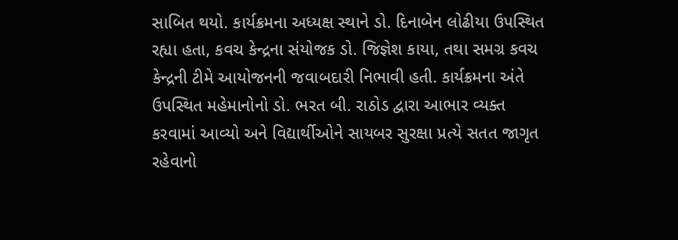સાબિત થયો. કાર્યક્રમના અધ્યક્ષ સ્થાને ડો. દિનાબેન લોઢીયા ઉપસ્થિત રહ્યા હતા, કવચ કેન્દ્રના સંયોજક ડો. જિજ્ઞેશ કાયા, તથા સમગ્ર કવચ કેન્દ્રની ટીમે આયોજનની જવાબદારી નિભાવી હતી. કાર્યક્રમના અંતે ઉપસ્થિત મહેમાનોનો ડો. ભરત બી. રાઠોડ દ્વારા આભાર વ્યક્ત કરવામાં આવ્યો અને વિદ્યાર્થીઓને સાયબર સુરક્ષા પ્રત્યે સતત જાગૃત રહેવાનો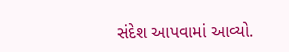સંદેશ આપવામાં આવ્યો.